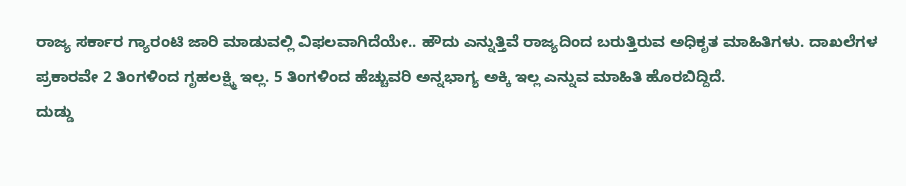ರಾಜ್ಯ ಸರ್ಕಾರ ಗ್ಯಾರಂಟಿ ಜಾರಿ ಮಾಡುವಲ್ಲಿ ವಿಫಲವಾಗಿದೆಯೇ.. ಹೌದು ಎನ್ನುತ್ತಿವೆ ರಾಜ್ಯದಿಂದ ಬರುತ್ತಿರುವ ಅಧಿಕೃತ ಮಾಹಿತಿಗಳು. ದಾಖಲೆಗಳ ಪ್ರಕಾರವೇ 2 ತಿಂಗಳಿಂದ ಗೃಹಲಕ್ಷ್ಮಿ ಇಲ್ಲ. 5 ತಿಂಗಳಿಂದ ಹೆಚ್ಚುವರಿ ಅನ್ನಭಾಗ್ಯ ಅಕ್ಕಿ ಇಲ್ಲ ಎನ್ನುವ ಮಾಹಿತಿ ಹೊರಬಿದ್ದಿದೆ.
ದುಡ್ಡು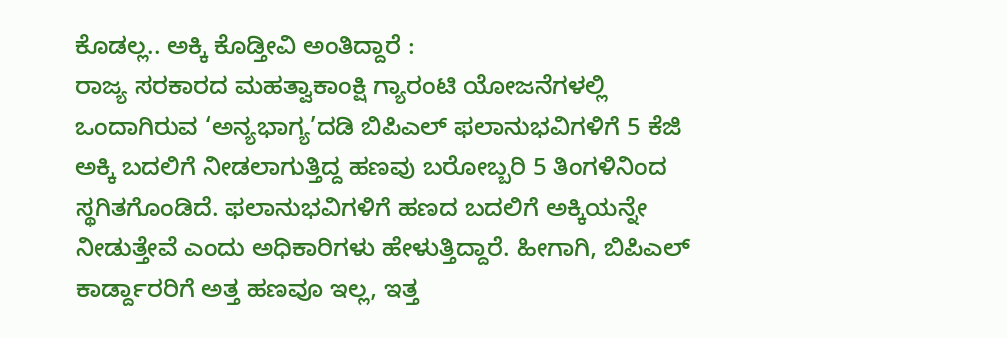ಕೊಡಲ್ಲ.. ಅಕ್ಕಿ ಕೊಡ್ತೀವಿ ಅಂತಿದ್ದಾರೆ :
ರಾಜ್ಯ ಸರಕಾರದ ಮಹತ್ವಾಕಾಂಕ್ಷಿ ಗ್ಯಾರಂಟಿ ಯೋಜನೆಗಳಲ್ಲಿ ಒಂದಾಗಿರುವ ‘ಅನ್ಯಭಾಗ್ಯ’ದಡಿ ಬಿಪಿಎಲ್ ಫಲಾನುಭವಿಗಳಿಗೆ 5 ಕೆಜಿ ಅಕ್ಕಿ ಬದಲಿಗೆ ನೀಡಲಾಗುತ್ತಿದ್ದ ಹಣವು ಬರೋಬ್ಬರಿ 5 ತಿಂಗಳಿನಿಂದ ಸ್ಥಗಿತಗೊಂಡಿದೆ. ಫಲಾನುಭವಿಗಳಿಗೆ ಹಣದ ಬದಲಿಗೆ ಅಕ್ಕಿಯನ್ನೇ ನೀಡುತ್ತೇವೆ ಎಂದು ಅಧಿಕಾರಿಗಳು ಹೇಳುತ್ತಿದ್ದಾರೆ. ಹೀಗಾಗಿ, ಬಿಪಿಎಲ್ ಕಾರ್ಡ್ದಾರರಿಗೆ ಅತ್ತ ಹಣವೂ ಇಲ್ಲ, ಇತ್ತ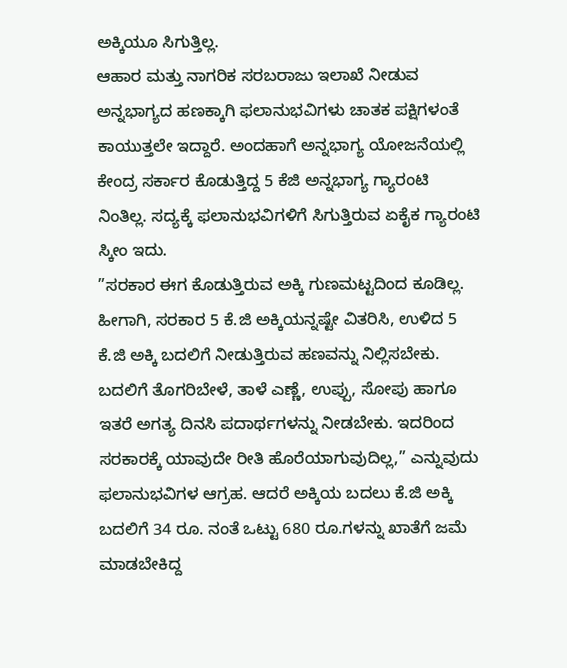ಅಕ್ಕಿಯೂ ಸಿಗುತ್ತಿಲ್ಲ.
ಆಹಾರ ಮತ್ತು ನಾಗರಿಕ ಸರಬರಾಜು ಇಲಾಖೆ ನೀಡುವ ಅನ್ನಭಾಗ್ಯದ ಹಣಕ್ಕಾಗಿ ಫಲಾನುಭವಿಗಳು ಚಾತಕ ಪಕ್ಷಿಗಳಂತೆ ಕಾಯುತ್ತಲೇ ಇದ್ದಾರೆ. ಅಂದಹಾಗೆ ಅನ್ನಭಾಗ್ಯ ಯೋಜನೆಯಲ್ಲಿ ಕೇಂದ್ರ ಸರ್ಕಾರ ಕೊಡುತ್ತಿದ್ದ 5 ಕೆಜಿ ಅನ್ನಭಾಗ್ಯ ಗ್ಯಾರಂಟಿ ನಿಂತಿಲ್ಲ. ಸದ್ಯಕ್ಕೆ ಫಲಾನುಭವಿಗಳಿಗೆ ಸಿಗುತ್ತಿರುವ ಏಕೈಕ ಗ್ಯಾರಂಟಿ ಸ್ಕೀಂ ಇದು.
”ಸರಕಾರ ಈಗ ಕೊಡುತ್ತಿರುವ ಅಕ್ಕಿ ಗುಣಮಟ್ಟದಿಂದ ಕೂಡಿಲ್ಲ. ಹೀಗಾಗಿ, ಸರಕಾರ 5 ಕೆ.ಜಿ ಅಕ್ಕಿಯನ್ನಷ್ಟೇ ವಿತರಿಸಿ, ಉಳಿದ 5 ಕೆ.ಜಿ ಅಕ್ಕಿ ಬದಲಿಗೆ ನೀಡುತ್ತಿರುವ ಹಣವನ್ನು ನಿಲ್ಲಿಸಬೇಕು. ಬದಲಿಗೆ ತೊಗರಿಬೇಳೆ, ತಾಳೆ ಎಣ್ಣೆ, ಉಪ್ಪು, ಸೋಪು ಹಾಗೂ ಇತರೆ ಅಗತ್ಯ ದಿನಸಿ ಪದಾರ್ಥಗಳನ್ನು ನೀಡಬೇಕು. ಇದರಿಂದ ಸರಕಾರಕ್ಕೆ ಯಾವುದೇ ರೀತಿ ಹೊರೆಯಾಗುವುದಿಲ್ಲ,” ಎನ್ನುವುದು ಫಲಾನುಭವಿಗಳ ಆಗ್ರಹ. ಆದರೆ ಅಕ್ಕಿಯ ಬದಲು ಕೆ.ಜಿ ಅಕ್ಕಿ ಬದಲಿಗೆ 34 ರೂ. ನಂತೆ ಒಟ್ಟು 680 ರೂ.ಗಳನ್ನು ಖಾತೆಗೆ ಜಮೆ ಮಾಡಬೇಕಿದ್ದ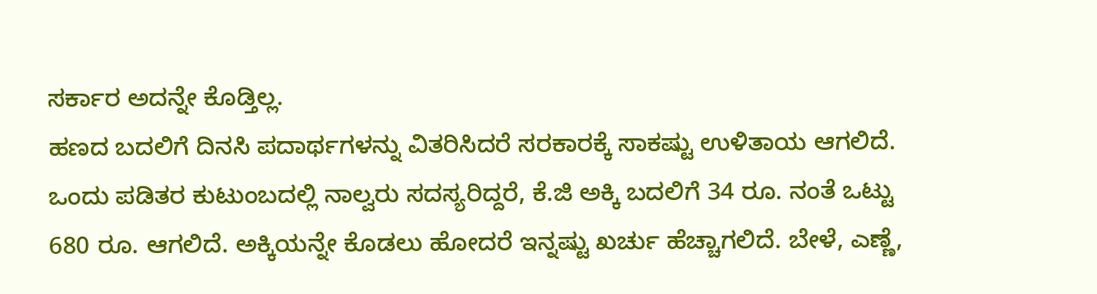ಸರ್ಕಾರ ಅದನ್ನೇ ಕೊಡ್ತಿಲ್ಲ.
ಹಣದ ಬದಲಿಗೆ ದಿನಸಿ ಪದಾರ್ಥಗಳನ್ನು ವಿತರಿಸಿದರೆ ಸರಕಾರಕ್ಕೆ ಸಾಕಷ್ಟು ಉಳಿತಾಯ ಆಗಲಿದೆ. ಒಂದು ಪಡಿತರ ಕುಟುಂಬದಲ್ಲಿ ನಾಲ್ವರು ಸದಸ್ಯರಿದ್ದರೆ, ಕೆ.ಜಿ ಅಕ್ಕಿ ಬದಲಿಗೆ 34 ರೂ. ನಂತೆ ಒಟ್ಟು 680 ರೂ. ಆಗಲಿದೆ. ಅಕ್ಕಿಯನ್ನೇ ಕೊಡಲು ಹೋದರೆ ಇನ್ನಷ್ಟು ಖರ್ಚು ಹೆಚ್ಚಾಗಲಿದೆ. ಬೇಳೆ, ಎಣ್ಣೆ,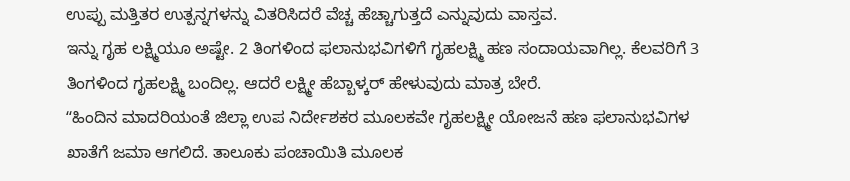ಉಪ್ಪು ಮತ್ತಿತರ ಉತ್ಪನ್ನಗಳನ್ನು ವಿತರಿಸಿದರೆ ವೆಚ್ಚ ಹೆಚ್ಚಾಗುತ್ತದೆ ಎನ್ನುವುದು ವಾಸ್ತವ.
ಇನ್ನು ಗೃಹ ಲಕ್ಷ್ಮಿಯೂ ಅಷ್ಟೇ. 2 ತಿಂಗಳಿಂದ ಫಲಾನುಭವಿಗಳಿಗೆ ಗೃಹಲಕ್ಷ್ಮಿ ಹಣ ಸಂದಾಯವಾಗಿಲ್ಲ. ಕೆಲವರಿಗೆ 3 ತಿಂಗಳಿಂದ ಗೃಹಲಕ್ಷ್ಮಿ ಬಂದಿಲ್ಲ. ಆದರೆ ಲಕ್ಷ್ಮೀ ಹೆಬ್ಬಾಳ್ಕರ್ ಹೇಳುವುದು ಮಾತ್ರ ಬೇರೆ.
ʻʻಹಿಂದಿನ ಮಾದರಿಯಂತೆ ಜಿಲ್ಲಾ ಉಪ ನಿರ್ದೇಶಕರ ಮೂಲಕವೇ ಗೃಹಲಕ್ಷ್ಮೀ ಯೋಜನೆ ಹಣ ಫಲಾನುಭವಿಗಳ ಖಾತೆಗೆ ಜಮಾ ಆಗಲಿದೆ. ತಾಲೂಕು ಪಂಚಾಯಿತಿ ಮೂಲಕ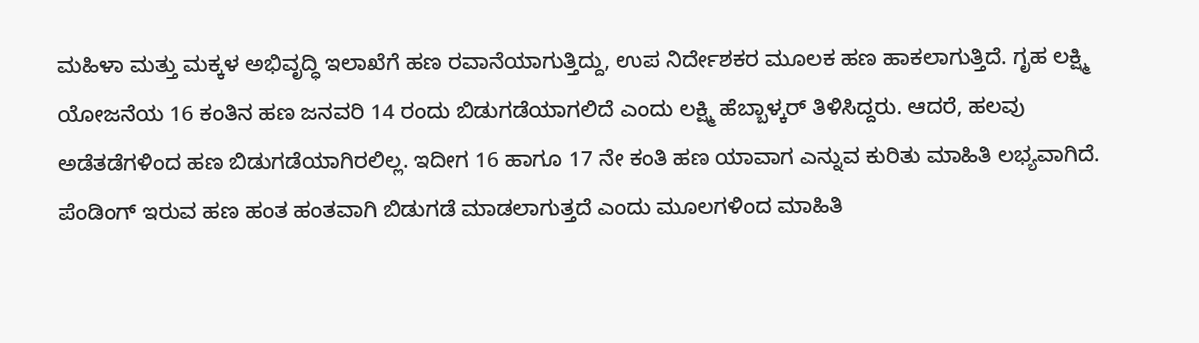ಮಹಿಳಾ ಮತ್ತು ಮಕ್ಕಳ ಅಭಿವೃದ್ಧಿ ಇಲಾಖೆಗೆ ಹಣ ರವಾನೆಯಾಗುತ್ತಿದ್ದು, ಉಪ ನಿರ್ದೇಶಕರ ಮೂಲಕ ಹಣ ಹಾಕಲಾಗುತ್ತಿದೆ. ಗೃಹ ಲಕ್ಷ್ಮಿ ಯೋಜನೆಯ 16 ಕಂತಿನ ಹಣ ಜನವರಿ 14 ರಂದು ಬಿಡುಗಡೆಯಾಗಲಿದೆ ಎಂದು ಲಕ್ಷ್ಮಿ ಹೆಬ್ಬಾಳ್ಕರ್ ತಿಳಿಸಿದ್ದರು. ಆದರೆ, ಹಲವು ಅಡೆತಡೆಗಳಿಂದ ಹಣ ಬಿಡುಗಡೆಯಾಗಿರಲಿಲ್ಲ. ಇದೀಗ 16 ಹಾಗೂ 17 ನೇ ಕಂತಿ ಹಣ ಯಾವಾಗ ಎನ್ನುವ ಕುರಿತು ಮಾಹಿತಿ ಲಭ್ಯವಾಗಿದೆ. ಪೆಂಡಿಂಗ್ ಇರುವ ಹಣ ಹಂತ ಹಂತವಾಗಿ ಬಿಡುಗಡೆ ಮಾಡಲಾಗುತ್ತದೆ ಎಂದು ಮೂಲಗಳಿಂದ ಮಾಹಿತಿ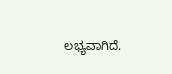ಲಭ್ಯವಾಗಿದೆ.